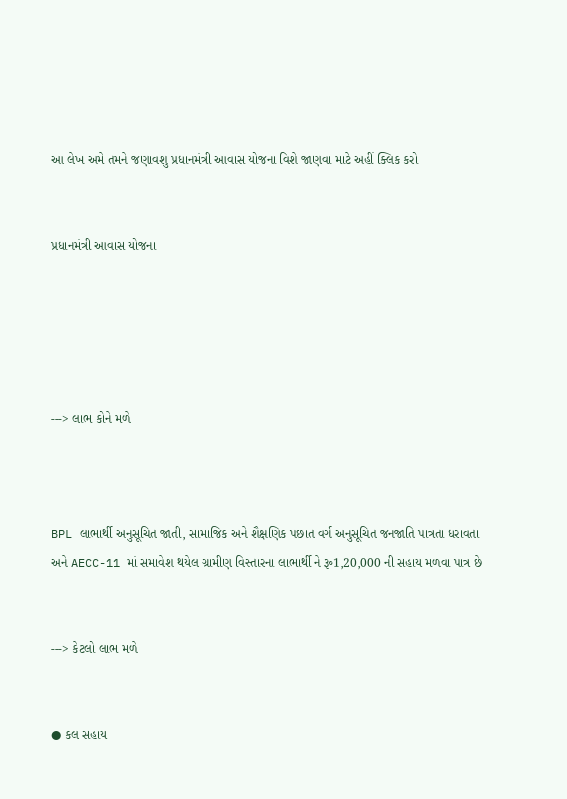આ લેખ અમે તમને જણાવશુ પ્રધાનમંત્રી આવાસ યોજના વિશે જાણવા માટે અહીં ક્લિક કરો


પ્રધાનમંત્રી આવાસ યોજના





---> લાભ કોને મળે



BPL લાભાર્થી અનુસૂચિત જાતી, સામાજિક અને શૈક્ષણિક પછાત વર્ગ અનુસૂચિત જનજાતિ પાત્રતા ધરાવતા અને AECC-11 માં સમાવેશ થયેલ ગ્રામીણ વિસ્તારના લાભાર્થી ને ૱1,20,000 ની સહાય મળવા પાત્ર છે


---> કેટલો લાભ મળે


● કલ સહાય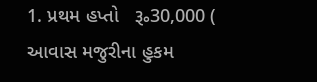1. પ્રથમ હપ્તો   ૱30,000 ( આવાસ મજુરીના હુકમ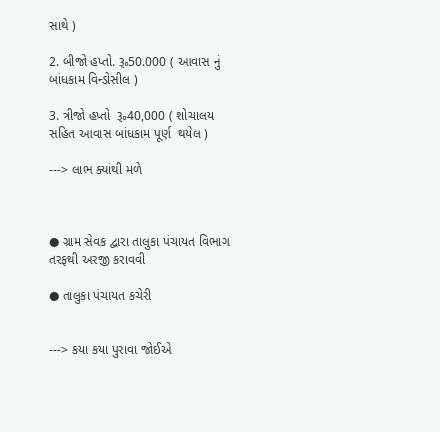સાથે )

2. બીજો હપ્તો. ૱50.000 ( આવાસ નું બાંધકામ વિન્ડોસીલ )

3. ત્રીજો હપ્તો  ૱40,000 ( શોચાલય સહિત આવાસ બાંધકામ પૂર્ણ  થયેલ )

---> લાભ ક્યાંથી મળે



● ગ્રામ સેવક દ્વારા તાલુકા પંચાયત વિભાગ તરફથી અરજી કરાવવી

● તાલુકા પંચાયત કચેરી


---> કયા કયા પુરાવા જોઈએ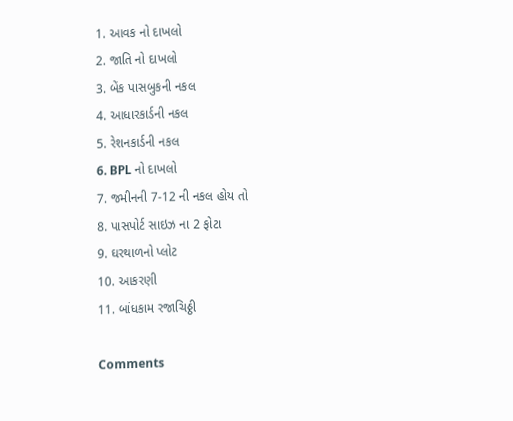1. આવક નો દાખલો
2. જાતિ નો દાખલો
3. બેંક પાસબુકની નકલ
4. આધારકાર્ડની નકલ
5. રેશનકાર્ડની નકલ
6. BPL નો દાખલો
7. જમીનની 7-12 ની નકલ હોય તો
8. પાસપોર્ટ સાઇઝ ના 2 ફોટા
9. ઘરથાળનો પ્લોટ
10. આકરણી
11. બાંધકામ રજાચિઠ્ઠી

Comments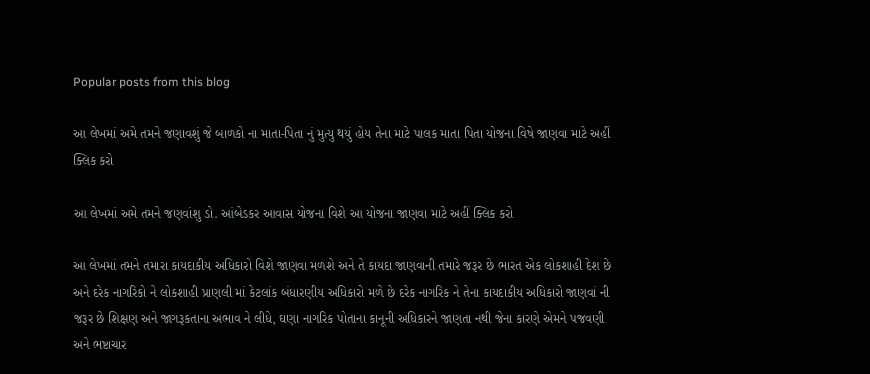Popular posts from this blog

આ લેખમાં અમે તમને જણાવશું જે બાળકો ના માતા-પિતા નું મુત્યુ થયું હોય તેના માટે પાલક માતા પિતા યોજના વિષે જાણવા માટે અહીં ક્લિક કરો

આ લેખમાં અમે તમને જણવાંશુ ડો. આંબેડકર આવાસ યોજના વિશે આ યોજના જાણવા માટે અહીં ક્લિક કરો

આ લેખમાં તમને તમારા કાયદાકીય અધિકારો વિશે જાણવા મળશે અને તે કાયદા જાણવાની તમારે જરૂર છે ભારત એક લોકશાહી દેશ છે અને દરેક નાગરિકો ને લોકશાહી પ્રાણલી માં કેટલાંક બંધારણીય અધિકારો મળે છે દરેક નાગરિક ને તેના કાયદાકીય અધિકારો જાણવાં ની જરૂર છે શિક્ષણ અને જાગરૂકતાના અભાવ ને લીધે, ઘણા નાગરિક પોતાના કાનૂની અધિકારને જાણતા નથી જેના કારણે એમને પજવણી અને ભષ્ટાચાર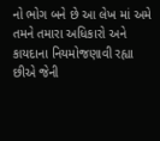નો ભોગ બને છે આ લેખ માં અમે તમને તમારા અધિકારો અને કાયદાના નિયમોજણાવી રહ્યા છીએ જેની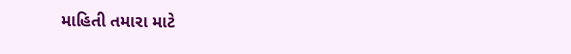માહિતી તમારા માટે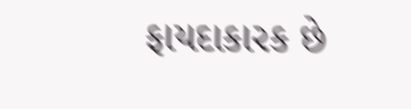ફાયદાકારક છે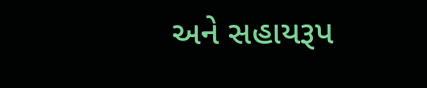અને સહાયરૂપ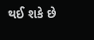થઈ શકે છે